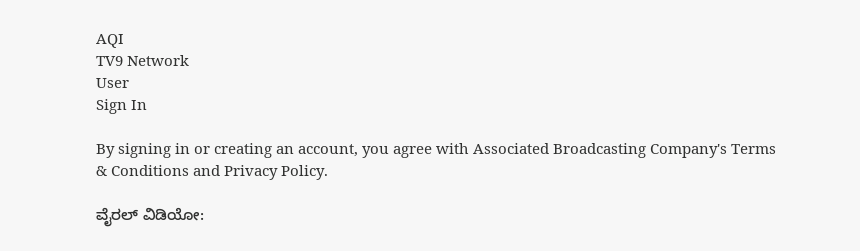AQI
TV9 Network
User
Sign In

By signing in or creating an account, you agree with Associated Broadcasting Company's Terms & Conditions and Privacy Policy.

ವೈರಲ್ ವಿಡಿಯೋ: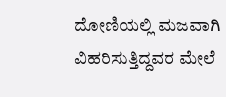ದೋಣಿಯಲ್ಲಿ ಮಜವಾಗಿ ವಿಹರಿಸುತ್ತಿದ್ದವರ ಮೇಲೆ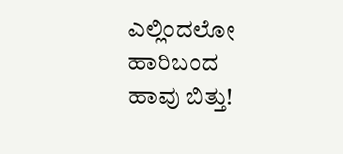ಎಲ್ಲಿಂದಲೋ ಹಾರಿಬಂದ ಹಾವು ಬಿತ್ತು!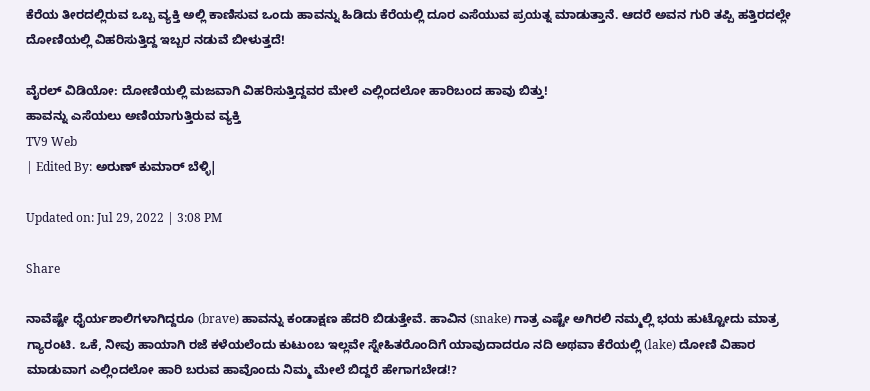ಕೆರೆಯ ತೀರದಲ್ಲಿರುವ ಒಬ್ಬ ವ್ಯಕ್ತಿ ಅಲ್ಲಿ ಕಾಣಿಸುವ ಒಂದು ಹಾವನ್ನು ಹಿಡಿದು ಕೆರೆಯಲ್ಲಿ ದೂರ ಎಸೆಯುವ ಪ್ರಯತ್ನ ಮಾಡುತ್ತಾನೆ. ಆದರೆ ಅವನ ಗುರಿ ತಪ್ಪಿ ಹತ್ತಿರದಲ್ಲೇ ದೋಣಿಯಲ್ಲಿ ವಿಹರಿಸುತ್ತಿದ್ದ ಇಬ್ಬರ ನಡುವೆ ಬೀಳುತ್ತದೆ!

ವೈರಲ್ ವಿಡಿಯೋ: ದೋಣಿಯಲ್ಲಿ ಮಜವಾಗಿ ವಿಹರಿಸುತ್ತಿದ್ದವರ ಮೇಲೆ ಎಲ್ಲಿಂದಲೋ ಹಾರಿಬಂದ ಹಾವು ಬಿತ್ತು!
ಹಾವನ್ನು ಎಸೆಯಲು ಅಣಿಯಾಗುತ್ತಿರುವ ವ್ಯಕ್ತಿ
TV9 Web
| Edited By: ಅರುಣ್ ಕುಮಾರ್ ಬೆಳ್ಳಿ|

Updated on: Jul 29, 2022 | 3:08 PM

Share

ನಾವೆಷ್ಟೇ ಧೈರ್ಯಶಾಲಿಗಳಾಗಿದ್ದರೂ (brave) ಹಾವನ್ನು ಕಂಡಾಕ್ಷಣ ಹೆದರಿ ಬಿಡುತ್ತೇವೆ. ಹಾವಿನ (snake) ಗಾತ್ರ ಎಷ್ಟೇ ಅಗಿರಲಿ ನಮ್ಮಲ್ಲಿ ಭಯ ಹುಟ್ಟೋದು ಮಾತ್ರ ಗ್ಯಾರಂಟಿ. ಒಕೆ, ನೀವು ಹಾಯಾಗಿ ರಜೆ ಕಳೆಯಲೆಂದು ಕುಟುಂಬ ಇಲ್ಲವೇ ಸ್ನೇಹಿತರೊಂದಿಗೆ ಯಾವುದಾದರೂ ನದಿ ಅಥವಾ ಕೆರೆಯಲ್ಲಿ (lake) ದೋಣಿ ವಿಹಾರ ಮಾಡುವಾಗ ಎಲ್ಲಿಂದಲೋ ಹಾರಿ ಬರುವ ಹಾವೊಂದು ನಿಮ್ಮ ಮೇಲೆ ಬಿದ್ದರೆ ಹೇಗಾಗಬೇಡ!?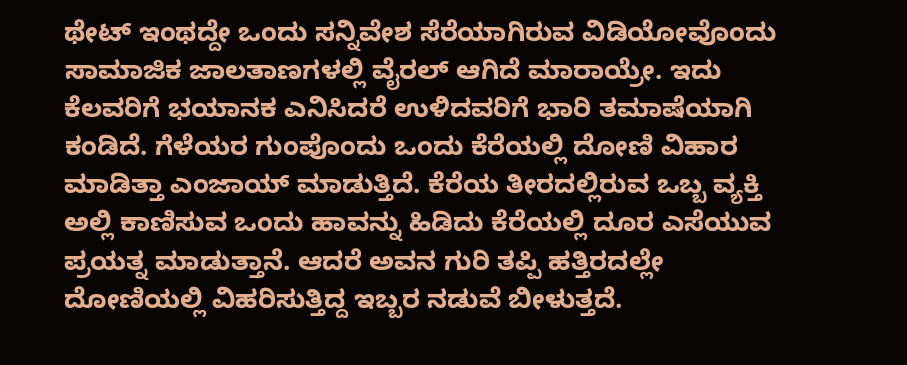ಥೇಟ್ ಇಂಥದ್ದೇ ಒಂದು ಸನ್ನಿವೇಶ ಸೆರೆಯಾಗಿರುವ ವಿಡಿಯೋವೊಂದು ಸಾಮಾಜಿಕ ಜಾಲತಾಣಗಳಲ್ಲಿ ವೈರಲ್ ಆಗಿದೆ ಮಾರಾಯ್ರೇ. ಇದು ಕೆಲವರಿಗೆ ಭಯಾನಕ ಎನಿಸಿದರೆ ಉಳಿದವರಿಗೆ ಭಾರಿ ತಮಾಷೆಯಾಗಿ ಕಂಡಿದೆ. ಗೆಳೆಯರ ಗುಂಪೊಂದು ಒಂದು ಕೆರೆಯಲ್ಲಿ ದೋಣಿ ವಿಹಾರ ಮಾಡಿತ್ತಾ ಎಂಜಾಯ್ ಮಾಡುತ್ತಿದೆ. ಕೆರೆಯ ತೀರದಲ್ಲಿರುವ ಒಬ್ಬ ವ್ಯಕ್ತಿ ಅಲ್ಲಿ ಕಾಣಿಸುವ ಒಂದು ಹಾವನ್ನು ಹಿಡಿದು ಕೆರೆಯಲ್ಲಿ ದೂರ ಎಸೆಯುವ ಪ್ರಯತ್ನ ಮಾಡುತ್ತಾನೆ. ಆದರೆ ಅವನ ಗುರಿ ತಪ್ಪಿ ಹತ್ತಿರದಲ್ಲೇ ದೋಣಿಯಲ್ಲಿ ವಿಹರಿಸುತ್ತಿದ್ದ ಇಬ್ಬರ ನಡುವೆ ಬೀಳುತ್ತದೆ.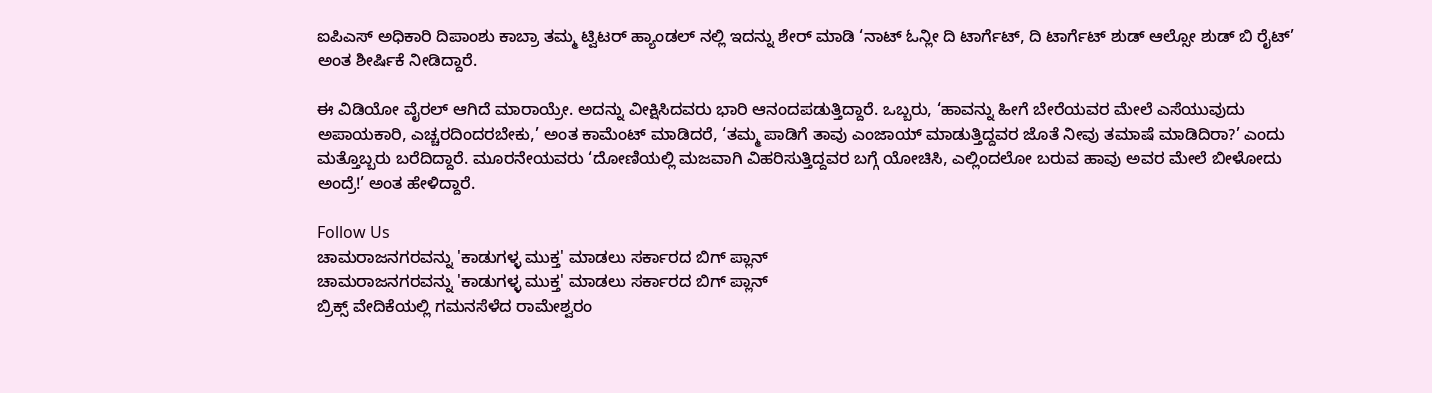ಐಪಿಎಸ್ ಅಧಿಕಾರಿ ದಿಪಾಂಶು ಕಾಬ್ರಾ ತಮ್ಮ ಟ್ವಿಟರ್ ಹ್ಯಾಂಡಲ್ ನಲ್ಲಿ ಇದನ್ನು ಶೇರ್ ಮಾಡಿ ‘ನಾಟ್ ಓನ್ಲೀ ದಿ ಟಾರ್ಗೆಟ್, ದಿ ಟಾರ್ಗೆಟ್ ಶುಡ್ ಆಲ್ಸೋ ಶುಡ್ ಬಿ ರೈಟ್’ ಅಂತ ಶೀರ್ಷಿಕೆ ನೀಡಿದ್ದಾರೆ.

ಈ ವಿಡಿಯೋ ವೈರಲ್ ಆಗಿದೆ ಮಾರಾಯ್ರೇ. ಅದನ್ನು ವೀಕ್ಷಿಸಿದವರು ಭಾರಿ ಆನಂದಪಡುತ್ತಿದ್ದಾರೆ. ಒಬ್ಬರು, ‘ಹಾವನ್ನು ಹೀಗೆ ಬೇರೆಯವರ ಮೇಲೆ ಎಸೆಯುವುದು ಅಪಾಯಕಾರಿ, ಎಚ್ಚರದಿಂದರಬೇಕು,’ ಅಂತ ಕಾಮೆಂಟ್ ಮಾಡಿದರೆ, ‘ತಮ್ಮ ಪಾಡಿಗೆ ತಾವು ಎಂಜಾಯ್ ಮಾಡುತ್ತಿದ್ದವರ ಜೊತೆ ನೀವು ತಮಾಷೆ ಮಾಡಿದಿರಾ?’ ಎಂದು ಮತ್ತೊಬ್ಬರು ಬರೆದಿದ್ದಾರೆ. ಮೂರನೇಯವರು ‘ದೋಣಿಯಲ್ಲಿ ಮಜವಾಗಿ ವಿಹರಿಸುತ್ತಿದ್ದವರ ಬಗ್ಗೆ ಯೋಚಿಸಿ, ಎಲ್ಲಿಂದಲೋ ಬರುವ ಹಾವು ಅವರ ಮೇಲೆ ಬೀಳೋದು ಅಂದ್ರೆ!’ ಅಂತ ಹೇಳಿದ್ದಾರೆ.

Follow Us
ಚಾಮರಾಜನಗರವನ್ನು 'ಕಾಡುಗಳ್ಳ ಮುಕ್ತ' ಮಾಡಲು ಸರ್ಕಾರದ ಬಿಗ್ ಪ್ಲಾನ್
ಚಾಮರಾಜನಗರವನ್ನು 'ಕಾಡುಗಳ್ಳ ಮುಕ್ತ' ಮಾಡಲು ಸರ್ಕಾರದ ಬಿಗ್ ಪ್ಲಾನ್
ಬ್ರಿಕ್ಸ್ ವೇದಿಕೆಯಲ್ಲಿ ಗಮನಸೆಳೆದ ರಾಮೇಶ್ವರಂ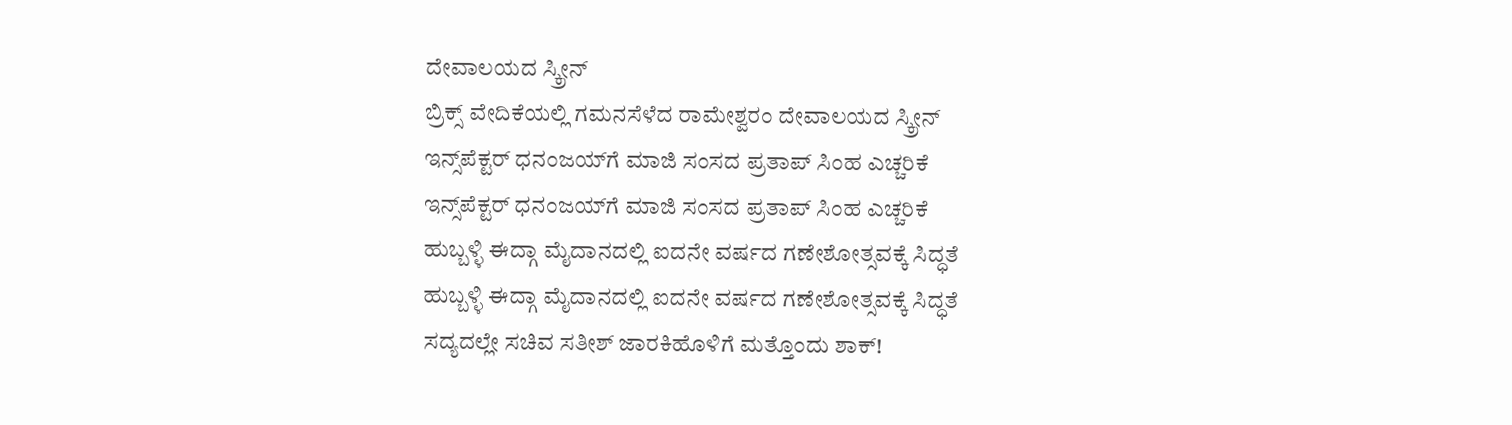ದೇವಾಲಯದ ಸ್ಕ್ರೀನ್
ಬ್ರಿಕ್ಸ್ ವೇದಿಕೆಯಲ್ಲಿ ಗಮನಸೆಳೆದ ರಾಮೇಶ್ವರಂ ದೇವಾಲಯದ ಸ್ಕ್ರೀನ್
ಇನ್ಸ್‌ಪೆಕ್ಟರ್ ಧನಂಜಯ್‌ಗೆ ಮಾಜಿ ಸಂಸದ ಪ್ರತಾಪ್ ಸಿಂಹ ಎಚ್ಚರಿಕೆ
ಇನ್ಸ್‌ಪೆಕ್ಟರ್ ಧನಂಜಯ್‌ಗೆ ಮಾಜಿ ಸಂಸದ ಪ್ರತಾಪ್ ಸಿಂಹ ಎಚ್ಚರಿಕೆ
ಹುಬ್ಬಳ್ಳಿ ಈದ್ಗಾ ಮೈದಾನದಲ್ಲಿ ಐದನೇ ವರ್ಷದ ಗಣೇಶೋತ್ಸವಕ್ಕೆ ಸಿದ್ಧತೆ
ಹುಬ್ಬಳ್ಳಿ ಈದ್ಗಾ ಮೈದಾನದಲ್ಲಿ ಐದನೇ ವರ್ಷದ ಗಣೇಶೋತ್ಸವಕ್ಕೆ ಸಿದ್ಧತೆ
ಸದ್ಯದಲ್ಲೇ ಸಚಿವ ಸತೀಶ್ ಜಾರಕಿಹೊಳಿಗೆ ಮತ್ತೊಂದು ಶಾಕ್!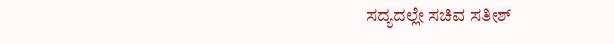ಸದ್ಯದಲ್ಲೇ ಸಚಿವ ಸತೀಶ್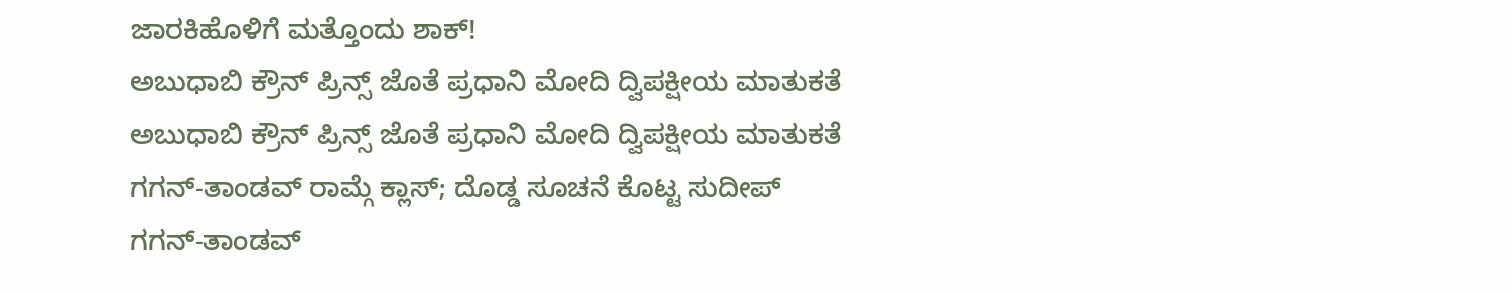ಜಾರಕಿಹೊಳಿಗೆ ಮತ್ತೊಂದು ಶಾಕ್!
ಅಬುಧಾಬಿ ಕ್ರೌನ್ ಪ್ರಿನ್ಸ್ ಜೊತೆ ಪ್ರಧಾನಿ ಮೋದಿ ದ್ವಿಪಕ್ಷೀಯ ಮಾತುಕತೆ
ಅಬುಧಾಬಿ ಕ್ರೌನ್ ಪ್ರಿನ್ಸ್ ಜೊತೆ ಪ್ರಧಾನಿ ಮೋದಿ ದ್ವಿಪಕ್ಷೀಯ ಮಾತುಕತೆ
ಗಗನ್-ತಾಂಡವ್ ರಾಮ್ಗೆ ಕ್ಲಾಸ್; ದೊಡ್ಡ ಸೂಚನೆ ಕೊಟ್ಟ ಸುದೀಪ್
ಗಗನ್-ತಾಂಡವ್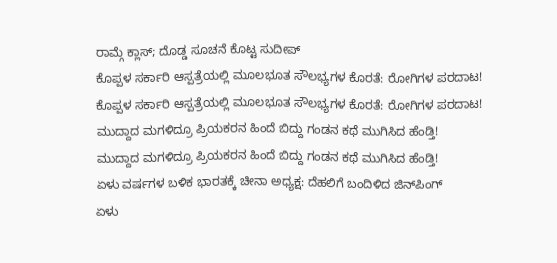ರಾಮ್ಗೆ ಕ್ಲಾಸ್; ದೊಡ್ಡ ಸೂಚನೆ ಕೊಟ್ಟ ಸುದೀಪ್
ಕೊಪ್ಪಳ ಸರ್ಕಾರಿ ಆಸ್ಪತ್ರೆಯಲ್ಲಿ ಮೂಲಭೂತ ಸೌಲಭ್ಯಗಳ ಕೊರತೆ: ರೋಗಿಗಳ ಪರದಾಟ!
ಕೊಪ್ಪಳ ಸರ್ಕಾರಿ ಆಸ್ಪತ್ರೆಯಲ್ಲಿ ಮೂಲಭೂತ ಸೌಲಭ್ಯಗಳ ಕೊರತೆ: ರೋಗಿಗಳ ಪರದಾಟ!
ಮುದ್ದಾದ ಮಗಳಿದ್ರೂ ಪ್ರಿಯಕರನ ಹಿಂದೆ ಬಿದ್ದು ಗಂಡನ ಕಥೆ ಮುಗಿಸಿದ ಹೆಂಡ್ತಿ!
ಮುದ್ದಾದ ಮಗಳಿದ್ರೂ ಪ್ರಿಯಕರನ ಹಿಂದೆ ಬಿದ್ದು ಗಂಡನ ಕಥೆ ಮುಗಿಸಿದ ಹೆಂಡ್ತಿ!
ಏಳು ವರ್ಷಗಳ ಬಳಿಕ ಭಾರತಕ್ಕೆ ಚೀನಾ ಅಧ್ಯಕ್ಷ: ದೆಹಲಿಗೆ ಬಂದಿಳಿದ ಜಿನ್‌ಪಿಂಗ್
ಏಳು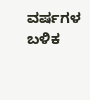ವರ್ಷಗಳ ಬಳಿಕ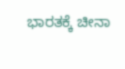ಭಾರತಕ್ಕೆ ಚೀನಾ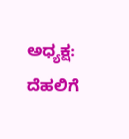ಅಧ್ಯಕ್ಷ: ದೆಹಲಿಗೆ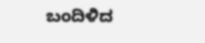ಬಂದಿಳಿದ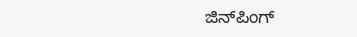ಜಿನ್‌ಪಿಂಗ್